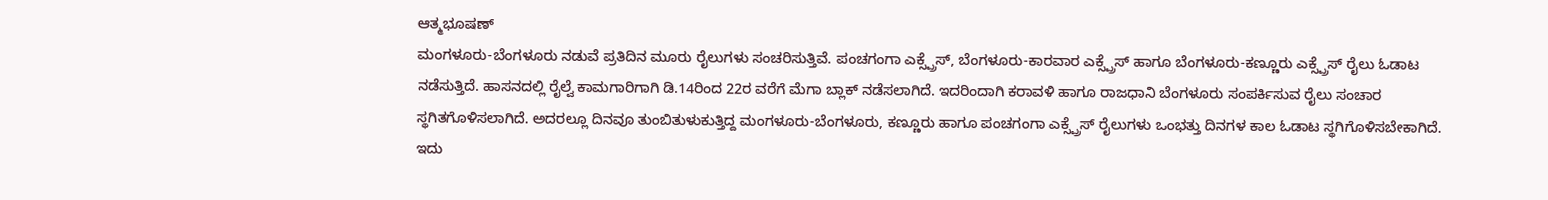ಆತ್ಮಭೂಷಣ್
ಮಂಗಳೂರು-ಬೆಂಗಳೂರು ನಡುವೆ ಪ್ರತಿದಿನ ಮೂರು ರೈಲುಗಳು ಸಂಚರಿಸುತ್ತಿವೆ. ಪಂಚಗಂಗಾ ಎಕ್ಸ್ಪ್ರೆಸ್, ಬೆಂಗಳೂರು-ಕಾರವಾರ ಎಕ್ಸ್ಪ್ರೆಸ್ ಹಾಗೂ ಬೆಂಗಳೂರು-ಕಣ್ಣೂರು ಎಕ್ಸ್ಪ್ರೆಸ್ ರೈಲು ಓಡಾಟ ನಡೆಸುತ್ತಿದೆ. ಹಾಸನದಲ್ಲಿ ರೈಲ್ವೆ ಕಾಮಗಾರಿಗಾಗಿ ಡಿ.14ರಿಂದ 22ರ ವರೆಗೆ ಮೆಗಾ ಬ್ಲಾಕ್ ನಡೆಸಲಾಗಿದೆ. ಇದರಿಂದಾಗಿ ಕರಾವಳಿ ಹಾಗೂ ರಾಜಧಾನಿ ಬೆಂಗಳೂರು ಸಂಪರ್ಕಿಸುವ ರೈಲು ಸಂಚಾರ ಸ್ಥಗಿತಗೊಳಿಸಲಾಗಿದೆ. ಅದರಲ್ಲೂ ದಿನವೂ ತುಂಬಿತುಳುಕುತ್ತಿದ್ದ ಮಂಗಳೂರು-ಬೆಂಗಳೂರು, ಕಣ್ಣೂರು ಹಾಗೂ ಪಂಚಗಂಗಾ ಎಕ್ಸ್ಪ್ರೆಸ್ ರೈಲುಗಳು ಒಂಭತ್ತು ದಿನಗಳ ಕಾಲ ಓಡಾಟ ಸ್ಥಗಿಗೊಳಿಸಬೇಕಾಗಿದೆ. ಇದು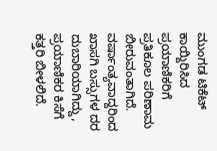ಮುಂಗಡ ಟಿಕೆಟ್ ಕಾಯ್ದಿರಿಸಿದ ಪ್ರಯಾಣಿಕರಿಗೆ ಪ್ರತಿಕೂಲ ಪರಿಣಾಮ ಬೀರುವಂತಾಗಿದೆ. ವರ್ಷಾಂತ್ಯವಾದ್ದರಿಂದ ಖಾಸಗಿ ಬಸ್ಸುಗಳ ದರ ದುಬಾರಿಯಾಗಿದ್ದು, ಪ್ರಯಾಣಿಕರ ಕಿಸೆಗೆ ಕತ್ತರಿ ಬೀಳಲಿದೆ.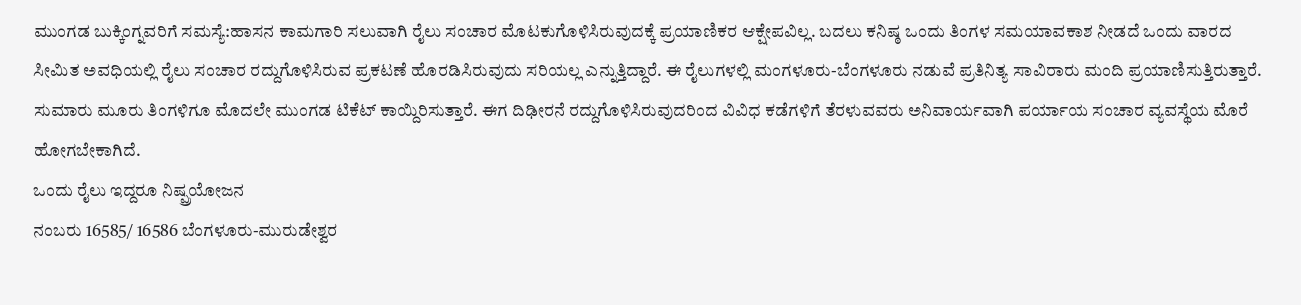ಮುಂಗಡ ಬುಕ್ಕಿಂಗ್ನವರಿಗೆ ಸಮಸ್ಯೆ:ಹಾಸನ ಕಾಮಗಾರಿ ಸಲುವಾಗಿ ರೈಲು ಸಂಚಾರ ಮೊಟಕುಗೊಳಿಸಿರುವುದಕ್ಕೆ ಪ್ರಯಾಣಿಕರ ಆಕ್ಷೇಪವಿಲ್ಲ. ಬದಲು ಕನಿಷ್ಠ ಒಂದು ತಿಂಗಳ ಸಮಯಾವಕಾಶ ನೀಡದೆ ಒಂದು ವಾರದ ಸೀಮಿತ ಅವಧಿಯಲ್ಲಿ ರೈಲು ಸಂಚಾರ ರದ್ದುಗೊಳಿಸಿರುವ ಪ್ರಕಟಣೆ ಹೊರಡಿಸಿರುವುದು ಸರಿಯಲ್ಲ ಎನ್ನುತ್ತಿದ್ದಾರೆ. ಈ ರೈಲುಗಳಲ್ಲಿ ಮಂಗಳೂರು-ಬೆಂಗಳೂರು ನಡುವೆ ಪ್ರತಿನಿತ್ಯ ಸಾವಿರಾರು ಮಂದಿ ಪ್ರಯಾಣಿಸುತ್ತಿರುತ್ತಾರೆ. ಸುಮಾರು ಮೂರು ತಿಂಗಳಿಗೂ ಮೊದಲೇ ಮುಂಗಡ ಟಿಕೆಟ್ ಕಾಯ್ದಿರಿಸುತ್ತಾರೆ. ಈಗ ದಿಢೀರನೆ ರದ್ದುಗೊಳಿಸಿರುವುದರಿಂದ ವಿವಿಧ ಕಡೆಗಳಿಗೆ ತೆರಳುವವರು ಅನಿವಾರ್ಯವಾಗಿ ಪರ್ಯಾಯ ಸಂಚಾರ ವ್ಯವಸ್ಥೆಯ ಮೊರೆ ಹೋಗಬೇಕಾಗಿದೆ.
ಒಂದು ರೈಲು ಇದ್ದರೂ ನಿಷ್ಪ್ರಯೋಜನ
ನಂಬರು 16585/ 16586 ಬೆಂಗಳೂರು-ಮುರುಡೇಶ್ವರ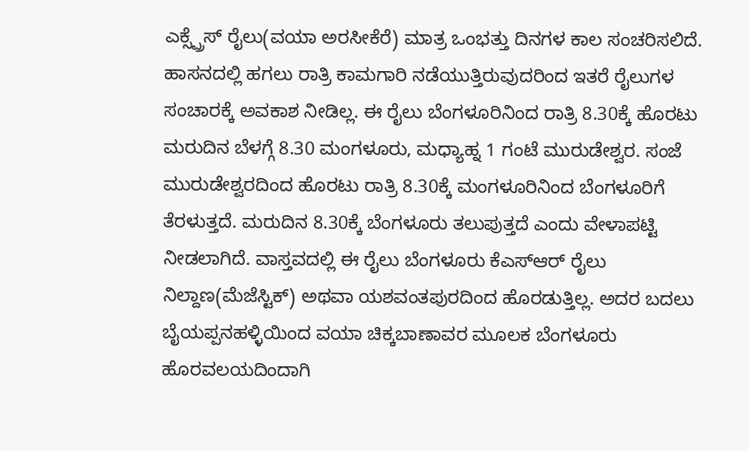ಎಕ್ಸ್ಪ್ರೆಸ್ ರೈಲು(ವಯಾ ಅರಸೀಕೆರೆ) ಮಾತ್ರ ಒಂಭತ್ತು ದಿನಗಳ ಕಾಲ ಸಂಚರಿಸಲಿದೆ. ಹಾಸನದಲ್ಲಿ ಹಗಲು ರಾತ್ರಿ ಕಾಮಗಾರಿ ನಡೆಯುತ್ತಿರುವುದರಿಂದ ಇತರೆ ರೈಲುಗಳ ಸಂಚಾರಕ್ಕೆ ಅವಕಾಶ ನೀಡಿಲ್ಲ. ಈ ರೈಲು ಬೆಂಗಳೂರಿನಿಂದ ರಾತ್ರಿ 8.30ಕ್ಕೆ ಹೊರಟು ಮರುದಿನ ಬೆಳಗ್ಗೆ 8.30 ಮಂಗಳೂರು, ಮಧ್ಯಾಹ್ನ 1 ಗಂಟೆ ಮುರುಡೇಶ್ವರ. ಸಂಜೆ ಮುರುಡೇಶ್ವರದಿಂದ ಹೊರಟು ರಾತ್ರಿ 8.30ಕ್ಕೆ ಮಂಗಳೂರಿನಿಂದ ಬೆಂಗಳೂರಿಗೆ ತೆರಳುತ್ತದೆ. ಮರುದಿನ 8.30ಕ್ಕೆ ಬೆಂಗಳೂರು ತಲುಪುತ್ತದೆ ಎಂದು ವೇಳಾಪಟ್ಟಿ ನೀಡಲಾಗಿದೆ. ವಾಸ್ತವದಲ್ಲಿ ಈ ರೈಲು ಬೆಂಗಳೂರು ಕೆಎಸ್ಆರ್ ರೈಲು ನಿಲ್ದಾಣ(ಮೆಜೆಸ್ಟಿಕ್) ಅಥವಾ ಯಶವಂತಪುರದಿಂದ ಹೊರಡುತ್ತಿಲ್ಲ. ಅದರ ಬದಲು ಬೈಯಪ್ಪನಹಳ್ಳಿಯಿಂದ ವಯಾ ಚಿಕ್ಕಬಾಣಾವರ ಮೂಲಕ ಬೆಂಗಳೂರು ಹೊರವಲಯದಿಂದಾಗಿ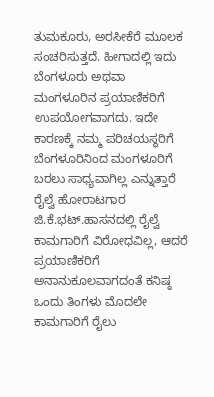ತುಮಕೂರು, ಅರಸೀಕೆರೆ ಮೂಲಕ ಸಂಚರಿಸುತ್ತದೆ. ಹೀಗಾದಲ್ಲಿ ಇದು ಬೆಂಗಳೂರು ಅಥವಾ ಮಂಗಳೂರಿನ ಪ್ರಯಾಣಿಕರಿಗೆ ಉಪಯೋಗವಾಗದು. ಇದೇ ಕಾರಣಕ್ಕೆ ನಮ್ಮ ಪರಿಚಯಸ್ಥರಿಗೆ ಬೆಂಗಳೂರಿನಿಂದ ಮಂಗಳೂರಿಗೆ ಬರಲು ಸಾಧ್ಯವಾಗಿಲ್ಲ ಎನ್ನುತ್ತಾರೆ ರೈಲ್ವೆ ಹೋರಾಟಗಾರ ಜಿ.ಕೆ.ಭಟ್.ಹಾಸನದಲ್ಲಿ ರೈಲ್ವೆ ಕಾಮಗಾರಿಗೆ ವಿರೋಧವಿಲ್ಲ, ಆದರೆ ಪ್ರಯಾಣಿಕರಿಗೆ ಅನಾನುಕೂಲವಾಗದಂತೆ ಕನಿಷ್ಠ ಒಂದು ತಿಂಗಳು ಮೊದಲೇ ಕಾಮಗಾರಿಗೆ ರೈಲು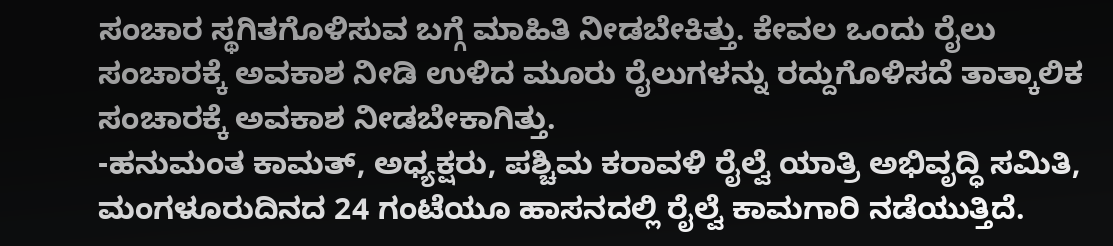ಸಂಚಾರ ಸ್ಥಗಿತಗೊಳಿಸುವ ಬಗ್ಗೆ ಮಾಹಿತಿ ನೀಡಬೇಕಿತ್ತು. ಕೇವಲ ಒಂದು ರೈಲು ಸಂಚಾರಕ್ಕೆ ಅವಕಾಶ ನೀಡಿ ಉಳಿದ ಮೂರು ರೈಲುಗಳನ್ನು ರದ್ದುಗೊಳಿಸದೆ ತಾತ್ಕಾಲಿಕ ಸಂಚಾರಕ್ಕೆ ಅವಕಾಶ ನೀಡಬೇಕಾಗಿತ್ತು.
-ಹನುಮಂತ ಕಾಮತ್, ಅಧ್ಯಕ್ಷರು, ಪಶ್ಚಿಮ ಕರಾವಳಿ ರೈಲ್ವೆ ಯಾತ್ರಿ ಅಭಿವೃದ್ಧಿ ಸಮಿತಿ, ಮಂಗಳೂರುದಿನದ 24 ಗಂಟೆಯೂ ಹಾಸನದಲ್ಲಿ ರೈಲ್ವೆ ಕಾಮಗಾರಿ ನಡೆಯುತ್ತಿದೆ.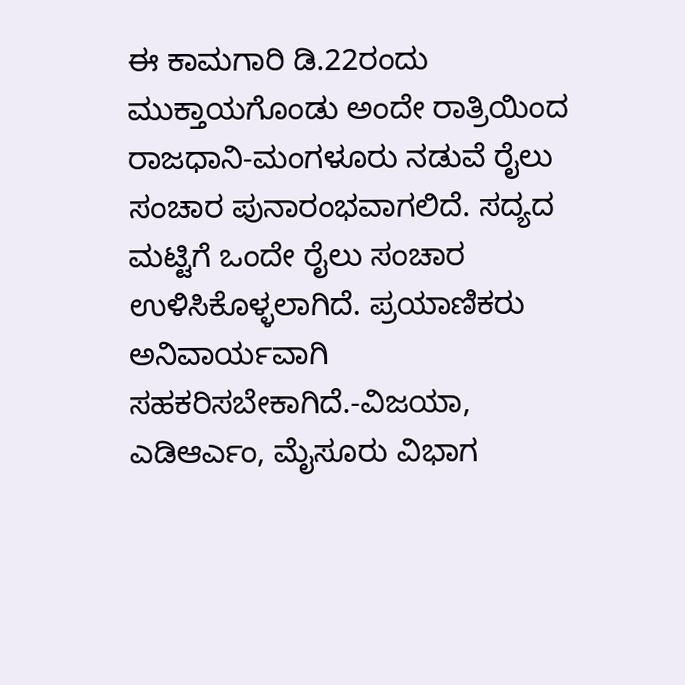ಈ ಕಾಮಗಾರಿ ಡಿ.22ರಂದು ಮುಕ್ತಾಯಗೊಂಡು ಅಂದೇ ರಾತ್ರಿಯಿಂದ ರಾಜಧಾನಿ-ಮಂಗಳೂರು ನಡುವೆ ರೈಲು ಸಂಚಾರ ಪುನಾರಂಭವಾಗಲಿದೆ. ಸದ್ಯದ ಮಟ್ಟಿಗೆ ಒಂದೇ ರೈಲು ಸಂಚಾರ ಉಳಿಸಿಕೊಳ್ಳಲಾಗಿದೆ. ಪ್ರಯಾಣಿಕರು ಅನಿವಾರ್ಯವಾಗಿ ಸಹಕರಿಸಬೇಕಾಗಿದೆ.-ವಿಜಯಾ, ಎಡಿಆರ್ಎಂ, ಮೈಸೂರು ವಿಭಾಗ